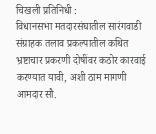चिखली प्रतिनिधी :
विधानसभा मतदारसंघातील सारंगवाडी संग्राहक तलाव प्रकल्पातील कथित भ्रष्टाचार प्रकरणी दोषींवर कठोर कारवाई करण्यात यावी, अशी ठाम मागणी आमदार सौ.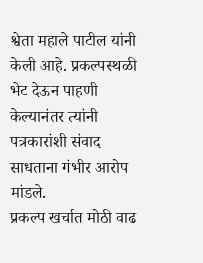श्वेता महाले पाटील यांनी केली आहे. प्रकल्पस्थळी भेट देऊन पाहणी केल्यानंतर त्यांनी पत्रकारांशी संवाद साधताना गंभीर आरोप मांडले.
प्रकल्प खर्चात मोठी वाढ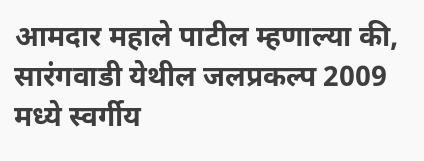आमदार महाले पाटील म्हणाल्या की, सारंगवाडी येथील जलप्रकल्प 2009 मध्ये स्वर्गीय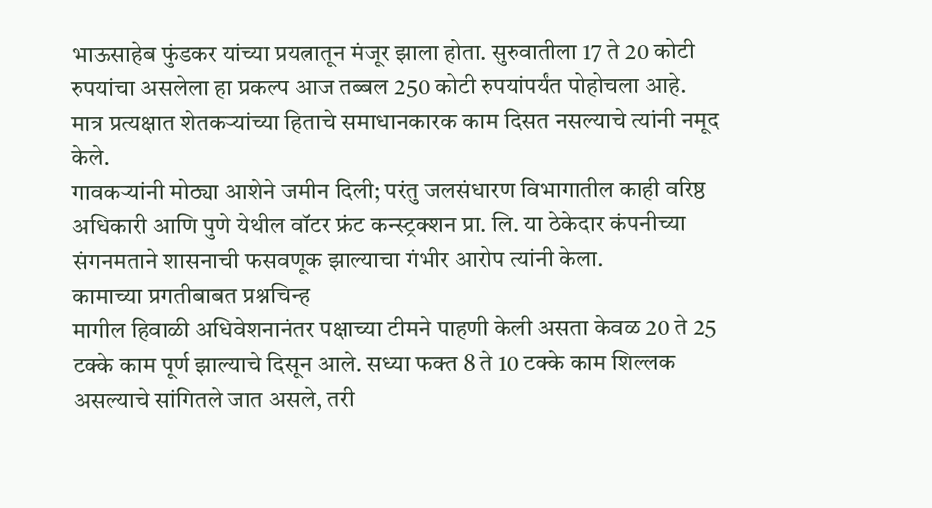भाऊसाहेब फुंडकर यांच्या प्रयत्नातून मंजूर झाला होता. सुरुवातीला 17 ते 20 कोटी रुपयांचा असलेला हा प्रकल्प आज तब्बल 250 कोटी रुपयांपर्यंत पोहोचला आहे. मात्र प्रत्यक्षात शेतकऱ्यांच्या हिताचे समाधानकारक काम दिसत नसल्याचे त्यांनी नमूद केले.
गावकऱ्यांनी मोठ्या आशेने जमीन दिली; परंतु जलसंधारण विभागातील काही वरिष्ठ अधिकारी आणि पुणे येथील वॉटर फ्रंट कन्स्ट्रक्शन प्रा. लि. या ठेकेदार कंपनीच्या संगनमताने शासनाची फसवणूक झाल्याचा गंभीर आरोप त्यांनी केला.
कामाच्या प्रगतीबाबत प्रश्नचिन्ह
मागील हिवाळी अधिवेशनानंतर पक्षाच्या टीमने पाहणी केली असता केवळ 20 ते 25 टक्के काम पूर्ण झाल्याचे दिसून आले. सध्या फक्त 8 ते 10 टक्के काम शिल्लक असल्याचे सांगितले जात असले, तरी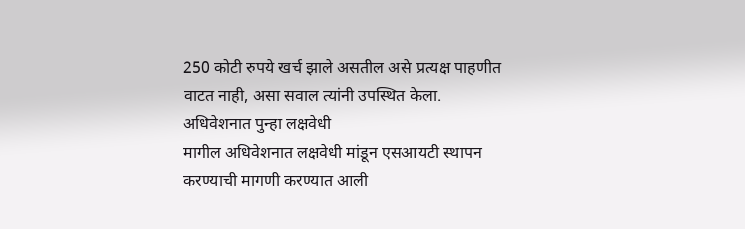250 कोटी रुपये खर्च झाले असतील असे प्रत्यक्ष पाहणीत वाटत नाही, असा सवाल त्यांनी उपस्थित केला.
अधिवेशनात पुन्हा लक्षवेधी
मागील अधिवेशनात लक्षवेधी मांडून एसआयटी स्थापन करण्याची मागणी करण्यात आली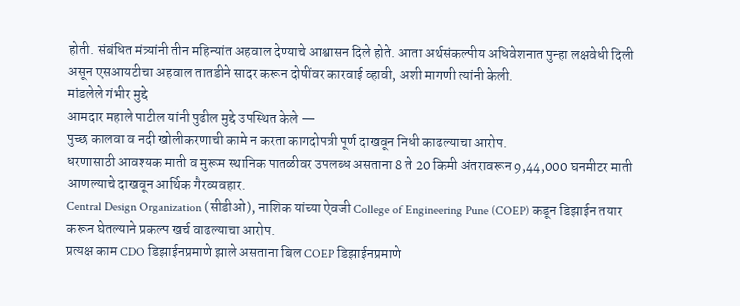होती. संबंधित मंत्र्यांनी तीन महिन्यांत अहवाल देण्याचे आश्वासन दिले होते. आता अर्थसंकल्पीय अधिवेशनात पुन्हा लक्षवेधी दिली असून एसआयटीचा अहवाल तातडीने सादर करून दोषींवर कारवाई व्हावी, अशी मागणी त्यांनी केली.
मांडलेले गंभीर मुद्दे
आमदार महाले पाटील यांनी पुढील मुद्दे उपस्थित केले —
पुच्छ कालवा व नदी खोलीकरणाची कामे न करता कागदोपत्री पूर्ण दाखवून निधी काढल्याचा आरोप.
धरणासाठी आवश्यक माती व मुरूम स्थानिक पातळीवर उपलब्ध असताना 8 ते 20 किमी अंतरावरून 9,44,000 घनमीटर माती आणल्याचे दाखवून आर्थिक गैरव्यवहार.
Central Design Organization (सीडीओ), नाशिक यांच्या ऐवजी College of Engineering Pune (COEP) कडून डिझाईन तयार करून घेतल्याने प्रकल्प खर्च वाढल्याचा आरोप.
प्रत्यक्ष काम CDO डिझाईनप्रमाणे झाले असताना बिल COEP डिझाईनप्रमाणे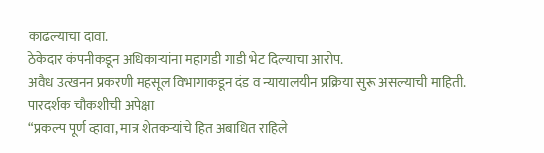काढल्याचा दावा.
ठेकेदार कंपनीकडून अधिकाऱ्यांना महागडी गाडी भेट दिल्याचा आरोप.
अवैध उत्खनन प्रकरणी महसूल विभागाकडून दंड व न्यायालयीन प्रक्रिया सुरू असल्याची माहिती.
पारदर्शक चौकशीची अपेक्षा
“प्रकल्प पूर्ण व्हावा, मात्र शेतकऱ्यांचे हित अबाधित राहिले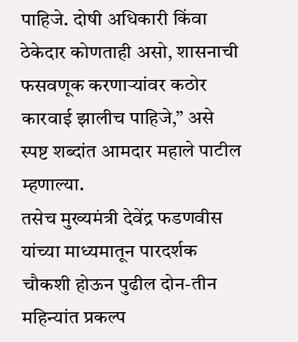पाहिजे. दोषी अधिकारी किंवा ठेकेदार कोणताही असो, शासनाची फसवणूक करणाऱ्यांवर कठोर कारवाई झालीच पाहिजे,” असे स्पष्ट शब्दांत आमदार महाले पाटील म्हणाल्या.
तसेच मुख्यमंत्री देवेंद्र फडणवीस यांच्या माध्यमातून पारदर्शक चौकशी होऊन पुढील दोन-तीन महिन्यांत प्रकल्प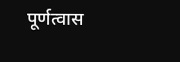पूर्णत्वास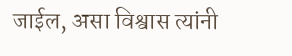जाईल, असा विश्वास त्यांनी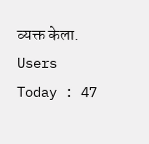व्यक्त केला.
Users Today : 47